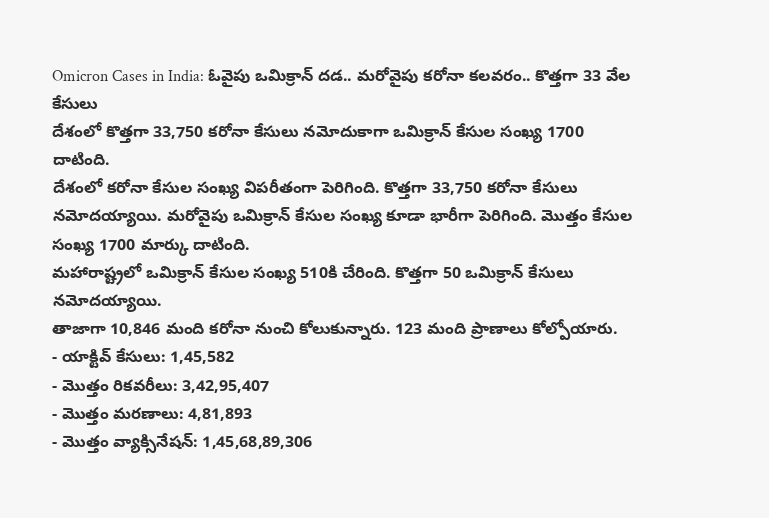Omicron Cases in India: ఓవైపు ఒమిక్రాన్ దడ.. మరోవైపు కరోనా కలవరం.. కొత్తగా 33 వేల కేసులు
దేశంలో కొత్తగా 33,750 కరోనా కేసులు నమోదుకాగా ఒమిక్రాన్ కేసుల సంఖ్య 1700 దాటింది.
దేశంలో కరోనా కేసుల సంఖ్య విపరీతంగా పెరిగింది. కొత్తగా 33,750 కరోనా కేసులు నమోదయ్యాయి. మరోవైపు ఒమిక్రాన్ కేసుల సంఖ్య కూడా భారీగా పెరిగింది. మొత్తం కేసుల సంఖ్య 1700 మార్కు దాటింది.
మహారాష్ట్రలో ఒమిక్రాన్ కేసుల సంఖ్య 510కి చేరింది. కొత్తగా 50 ఒమిక్రాన్ కేసులు నమోదయ్యాయి.
తాజాగా 10,846 మంది కరోనా నుంచి కోలుకున్నారు. 123 మంది ప్రాణాలు కోల్పోయారు.
- యాక్టివ్ కేసులు: 1,45,582
- మొత్తం రికవరీలు: 3,42,95,407
- మొత్తం మరణాలు: 4,81,893
- మొత్తం వ్యాక్సినేషన్: 1,45,68,89,306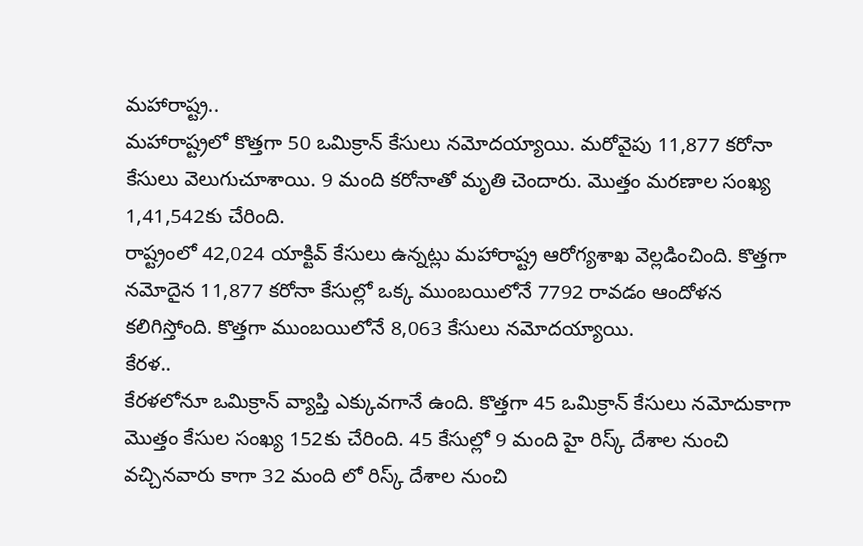మహారాష్ట్ర..
మహారాష్ట్రలో కొత్తగా 50 ఒమిక్రాన్ కేసులు నమోదయ్యాయి. మరోవైపు 11,877 కరోనా కేసులు వెలుగుచూశాయి. 9 మంది కరోనాతో మృతి చెందారు. మొత్తం మరణాల సంఖ్య 1,41,542కు చేరింది.
రాష్ట్రంలో 42,024 యాక్టివ్ కేసులు ఉన్నట్లు మహారాష్ట్ర ఆరోగ్యశాఖ వెల్లడించింది. కొత్తగా నమోదైన 11,877 కరోనా కేసుల్లో ఒక్క ముంబయిలోనే 7792 రావడం ఆందోళన కలిగిస్తోంది. కొత్తగా ముంబయిలోనే 8,063 కేసులు నమోదయ్యాయి.
కేరళ..
కేరళలోనూ ఒమిక్రాన్ వ్యాప్తి ఎక్కువగానే ఉంది. కొత్తగా 45 ఒమిక్రాన్ కేసులు నమోదుకాగా మొత్తం కేసుల సంఖ్య 152కు చేరింది. 45 కేసుల్లో 9 మంది హై రిస్క్ దేశాల నుంచి వచ్చినవారు కాగా 32 మంది లో రిస్క్ దేశాల నుంచి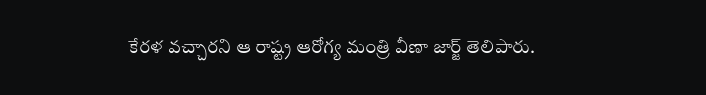కేరళ వచ్చారని ఆ రాష్ట్ర ఆరోగ్య మంత్రి వీణా జార్జ్ తెలిపారు.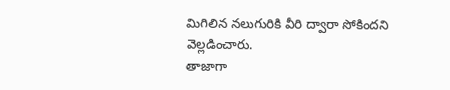మిగిలిన నలుగురికి వీరి ద్వారా సోకిందని వెల్లడించారు.
తాజాగా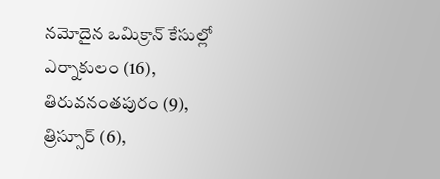నమోదైన ఒమిక్రాన్ కేసుల్లో ఎర్నాకులం (16), తిరువనంతపురం (9), త్రిస్సూర్ (6),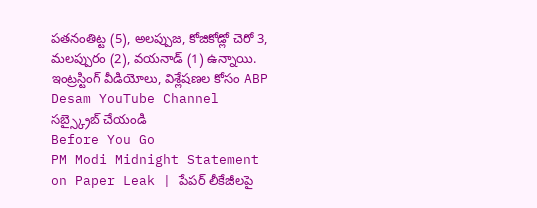పతనంతిట్ట (5), అలప్పుజ, కోజికోడ్లో చెరో 3, మలప్పురం (2), వయనాడ్ (1) ఉన్నాయి.
ఇంట్రస్టింగ్ వీడియోలు, విశ్లేషణల కోసం ABP Desam YouTube Channel సబ్స్క్రైబ్ చేయండి
Before You Go
PM Modi Midnight Statement on Paper Leak | పేపర్ లీకేజీలపై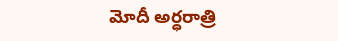మోదీ అర్ధరాత్రి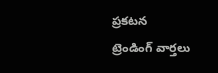ప్రకటన
ట్రెండింగ్ వార్తలు